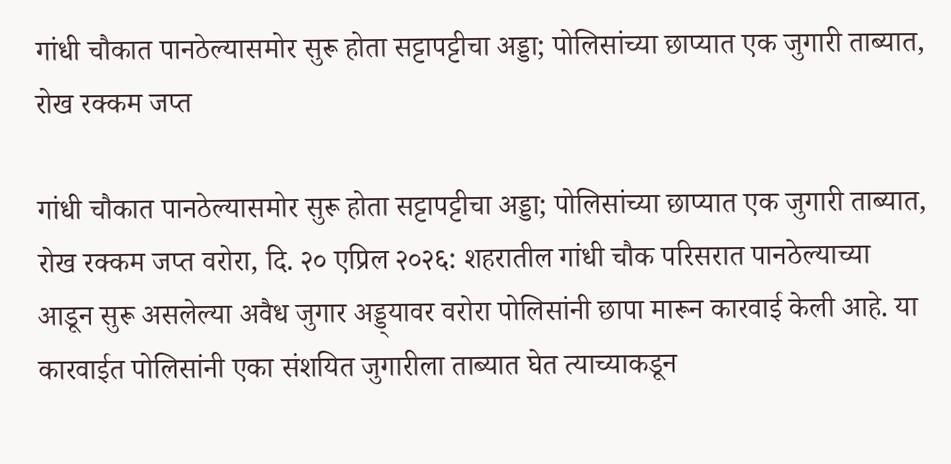गांधी चौकात पानठेल्यासमोर सुरू होता सट्टापट्टीचा अड्डा; पोलिसांच्या छाप्यात एक जुगारी ताब्यात, रोख रक्कम जप्त

गांधी चौकात पानठेल्यासमोर सुरू होता सट्टापट्टीचा अड्डा; पोलिसांच्या छाप्यात एक जुगारी ताब्यात, रोख रक्कम जप्त वरोरा, दि. २० एप्रिल २०२६: शहरातील गांधी चौक परिसरात पानठेल्याच्या आडून सुरू असलेल्या अवैध जुगार अड्ड्यावर वरोरा पोलिसांनी छापा मारून कारवाई केली आहे. या कारवाईत पोलिसांनी एका संशयित जुगारीला ताब्यात घेत त्याच्याकडून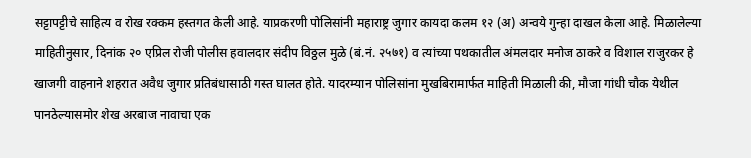सट्टापट्टीचे साहित्य व रोख रक्कम हस्तगत केली आहे. याप्रकरणी पोलिसांनी महाराष्ट्र जुगार कायदा कलम १२ (अ) अन्वये गुन्हा दाखल केला आहे. मिळालेल्या माहितीनुसार, दिनांक २० एप्रिल रोजी पोलीस हवालदार संदीप विठ्ठल मुळे (बं.नं. २५७१) व त्यांच्या पथकातील अंमलदार मनोज ठाकरे व विशाल राजुरकर हे खाजगी वाहनाने शहरात अवैध जुगार प्रतिबंधासाठी गस्त घालत होते. यादरम्यान पोलिसांना मुखबिरामार्फत माहिती मिळाली की, मौजा गांधी चौक येथील पानठेल्यासमोर शेख अरबाज नावाचा एक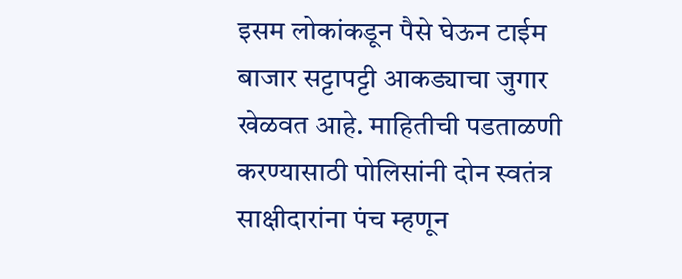इसम लोकांकडून पैसे घेऊन टाईम बाजार सट्टापट्टी आकड्याचा जुगार खेळवत आहे. माहितीची पडताळणी करण्यासाठी पोलिसांनी दोन स्वतंत्र साक्षीदारांना पंच म्हणून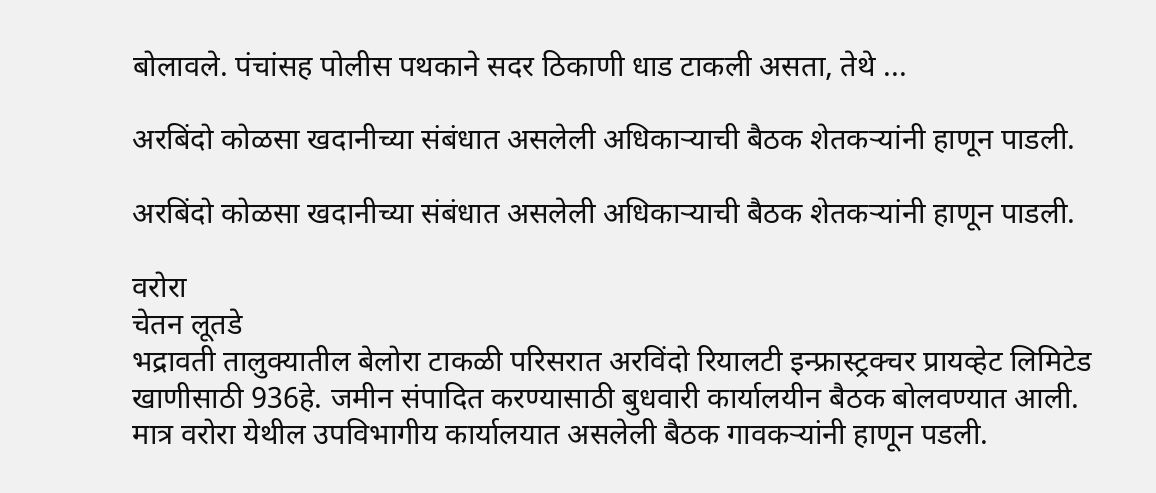बोलावले. पंचांसह पोलीस पथकाने सदर ठिकाणी धाड टाकली असता, तेथे ...

अरबिंदो कोळसा खदानीच्या संबंधात असलेली अधिकाऱ्याची बैठक शेतकऱ्यांनी हाणून पाडली.

अरबिंदो कोळसा खदानीच्या संबंधात असलेली अधिकाऱ्याची बैठक शेतकऱ्यांनी हाणून पाडली.

वरोरा
चेतन लूतडे
भद्रावती तालुक्यातील बेलोरा टाकळी परिसरात अरविंदो रियालटी इन्फ्रास्ट्रक्चर प्रायव्हेट लिमिटेड खाणीसाठी 936हे. जमीन संपादित करण्यासाठी बुधवारी कार्यालयीन बैठक बोलवण्यात आली. मात्र वरोरा येथील उपविभागीय कार्यालयात असलेली बैठक गावकऱ्यांनी हाणून पडली.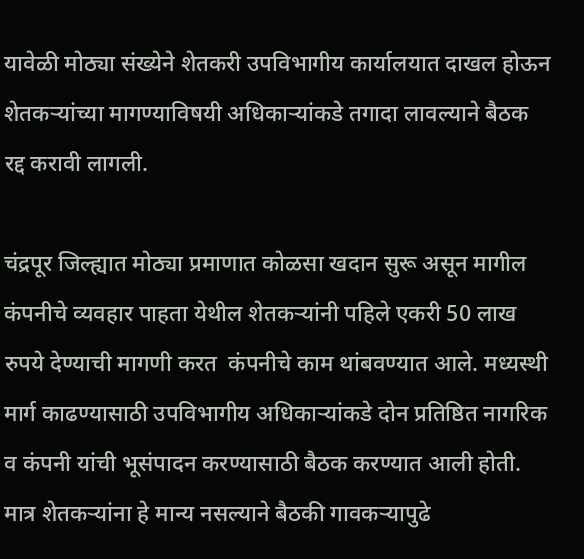यावेळी मोठ्या संख्येने शेतकरी उपविभागीय कार्यालयात दाखल होऊन शेतकऱ्यांच्या मागण्याविषयी अधिकाऱ्यांकडे तगादा लावल्याने बैठक रद्द करावी लागली.

चंद्रपूर जिल्ह्यात मोठ्या प्रमाणात कोळसा खदान सुरू असून मागील कंपनीचे व्यवहार पाहता येथील शेतकऱ्यांनी पहिले एकरी 50 लाख रुपये देण्याची मागणी करत  कंपनीचे काम थांबवण्यात आले. मध्यस्थी मार्ग काढण्यासाठी उपविभागीय अधिकाऱ्यांकडे दोन प्रतिष्ठित नागरिक व कंपनी यांची भूसंपादन करण्यासाठी बैठक करण्यात आली होती. मात्र शेतकऱ्यांना हे मान्य नसल्याने बैठकी गावकऱ्यापुढे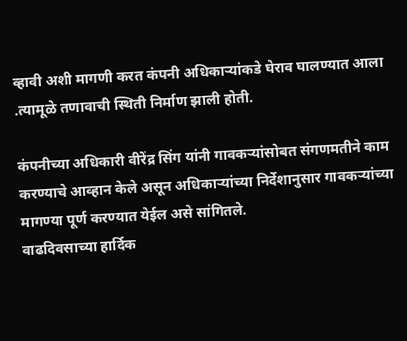व्हावी अशी मागणी करत कंपनी अधिकाऱ्यांकडे घेराव घालण्यात आला .त्यामूळे तणावाची स्थिती निर्माण झाली होती.

कंपनीच्या अधिकारी वीरेंद्र सिंग यांनी गावकऱ्यांसोबत संगणमतीने काम करण्याचे आव्हान केले असून अधिकाऱ्यांच्या निर्देशानुसार गावकऱ्यांच्या मागण्या पूर्ण करण्यात येईल असे सांगितले.
वाढदिवसाच्या हार्दिक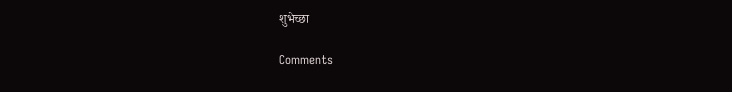शुभेच्छा

Comments